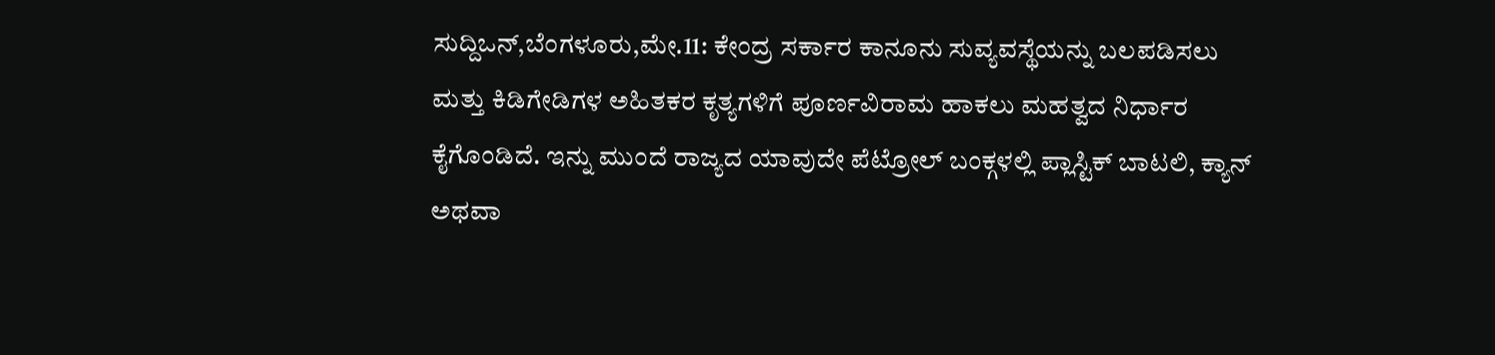ಸುದ್ದಿಒನ್,ಬೆಂಗಳೂರು,ಮೇ.11: ಕೇಂದ್ರ ಸರ್ಕಾರ ಕಾನೂನು ಸುವ್ಯವಸ್ಥೆಯನ್ನು ಬಲಪಡಿಸಲು ಮತ್ತು ಕಿಡಿಗೇಡಿಗಳ ಅಹಿತಕರ ಕೃತ್ಯಗಳಿಗೆ ಪೂರ್ಣವಿರಾಮ ಹಾಕಲು ಮಹತ್ವದ ನಿರ್ಧಾರ ಕೈಗೊಂಡಿದೆ. ಇನ್ನು ಮುಂದೆ ರಾಜ್ಯದ ಯಾವುದೇ ಪೆಟ್ರೋಲ್ ಬಂಕ್ಗಳಲ್ಲಿ ಪ್ಲಾಸ್ಟಿಕ್ ಬಾಟಲಿ, ಕ್ಯಾನ್ ಅಥವಾ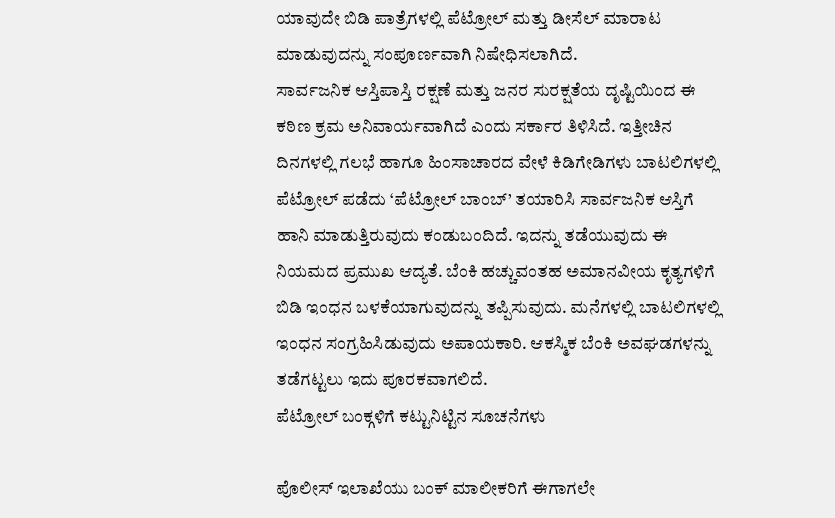ಯಾವುದೇ ಬಿಡಿ ಪಾತ್ರೆಗಳಲ್ಲಿ ಪೆಟ್ರೋಲ್ ಮತ್ತು ಡೀಸೆಲ್ ಮಾರಾಟ ಮಾಡುವುದನ್ನು ಸಂಪೂರ್ಣವಾಗಿ ನಿಷೇಧಿಸಲಾಗಿದೆ.
ಸಾರ್ವಜನಿಕ ಆಸ್ತಿಪಾಸ್ತಿ ರಕ್ಷಣೆ ಮತ್ತು ಜನರ ಸುರಕ್ಷತೆಯ ದೃಷ್ಟಿಯಿಂದ ಈ ಕಠಿಣ ಕ್ರಮ ಅನಿವಾರ್ಯವಾಗಿದೆ ಎಂದು ಸರ್ಕಾರ ತಿಳಿಸಿದೆ. ಇತ್ತೀಚಿನ ದಿನಗಳಲ್ಲಿ ಗಲಭೆ ಹಾಗೂ ಹಿಂಸಾಚಾರದ ವೇಳೆ ಕಿಡಿಗೇಡಿಗಳು ಬಾಟಲಿಗಳಲ್ಲಿ ಪೆಟ್ರೋಲ್ ಪಡೆದು ‘ಪೆಟ್ರೋಲ್ ಬಾಂಬ್’ ತಯಾರಿಸಿ ಸಾರ್ವಜನಿಕ ಆಸ್ತಿಗೆ ಹಾನಿ ಮಾಡುತ್ತಿರುವುದು ಕಂಡುಬಂದಿದೆ. ಇದನ್ನು ತಡೆಯುವುದು ಈ ನಿಯಮದ ಪ್ರಮುಖ ಆದ್ಯತೆ. ಬೆಂಕಿ ಹಚ್ಚುವಂತಹ ಅಮಾನವೀಯ ಕೃತ್ಯಗಳಿಗೆ ಬಿಡಿ ಇಂಧನ ಬಳಕೆಯಾಗುವುದನ್ನು ತಪ್ಪಿಸುವುದು. ಮನೆಗಳಲ್ಲಿ ಬಾಟಲಿಗಳಲ್ಲಿ ಇಂಧನ ಸಂಗ್ರಹಿಸಿಡುವುದು ಅಪಾಯಕಾರಿ. ಆಕಸ್ಮಿಕ ಬೆಂಕಿ ಅವಘಡಗಳನ್ನು ತಡೆಗಟ್ಟಲು ಇದು ಪೂರಕವಾಗಲಿದೆ.
ಪೆಟ್ರೋಲ್ ಬಂಕ್ಗಳಿಗೆ ಕಟ್ಟುನಿಟ್ಟಿನ ಸೂಚನೆಗಳು

ಪೊಲೀಸ್ ಇಲಾಖೆಯು ಬಂಕ್ ಮಾಲೀಕರಿಗೆ ಈಗಾಗಲೇ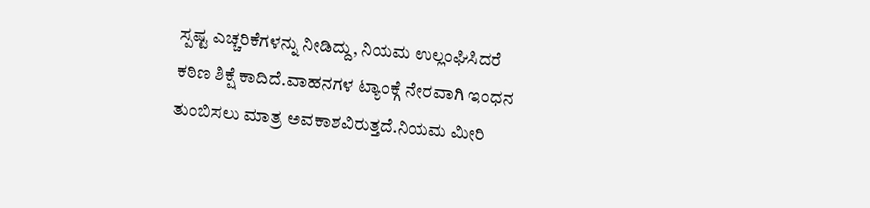ಸ್ಪಷ್ಟ ಎಚ್ಚರಿಕೆಗಳನ್ನು ನೀಡಿದ್ದು, ನಿಯಮ ಉಲ್ಲಂಘಿಸಿದರೆ ಕಠಿಣ ಶಿಕ್ಷೆ ಕಾದಿದೆ.ವಾಹನಗಳ ಟ್ಯಾಂಕ್ಗೆ ನೇರವಾಗಿ ಇಂಧನ ತುಂಬಿಸಲು ಮಾತ್ರ ಅವಕಾಶವಿರುತ್ತದೆ.ನಿಯಮ ಮೀರಿ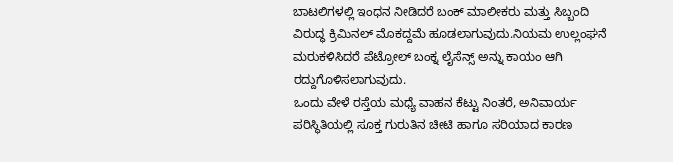ಬಾಟಲಿಗಳಲ್ಲಿ ಇಂಧನ ನೀಡಿದರೆ ಬಂಕ್ ಮಾಲೀಕರು ಮತ್ತು ಸಿಬ್ಬಂದಿ ವಿರುದ್ಧ ಕ್ರಿಮಿನಲ್ ಮೊಕದ್ದಮೆ ಹೂಡಲಾಗುವುದು.ನಿಯಮ ಉಲ್ಲಂಘನೆ ಮರುಕಳಿಸಿದರೆ ಪೆಟ್ರೋಲ್ ಬಂಕ್ನ ಲೈಸೆನ್ಸ್ ಅನ್ನು ಕಾಯಂ ಆಗಿ ರದ್ದುಗೊಳಿಸಲಾಗುವುದು.
ಒಂದು ವೇಳೆ ರಸ್ತೆಯ ಮಧ್ಯೆ ವಾಹನ ಕೆಟ್ಟು ನಿಂತರೆ, ಅನಿವಾರ್ಯ ಪರಿಸ್ಥಿತಿಯಲ್ಲಿ ಸೂಕ್ತ ಗುರುತಿನ ಚೀಟಿ ಹಾಗೂ ಸರಿಯಾದ ಕಾರಣ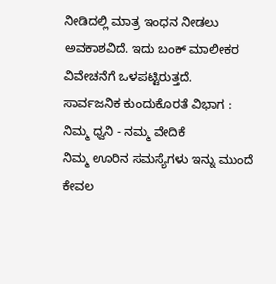ನೀಡಿದಲ್ಲಿ ಮಾತ್ರ ಇಂಧನ ನೀಡಲು ಅವಕಾಶವಿದೆ. ಇದು ಬಂಕ್ ಮಾಲೀಕರ ವಿವೇಚನೆಗೆ ಒಳಪಟ್ಟಿರುತ್ತದೆ.
ಸಾರ್ವಜನಿಕ ಕುಂದುಕೊರತೆ ವಿಭಾಗ : ನಿಮ್ಮ ಧ್ವನಿ - ನಮ್ಮ ವೇದಿಕೆ
ನಿಮ್ಮ ಊರಿನ ಸಮಸ್ಯೆಗಳು ಇನ್ನು ಮುಂದೆ ಕೇವಲ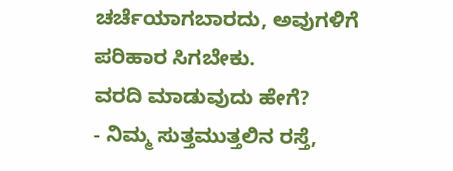ಚರ್ಚೆಯಾಗಬಾರದು, ಅವುಗಳಿಗೆ ಪರಿಹಾರ ಸಿಗಬೇಕು.
ವರದಿ ಮಾಡುವುದು ಹೇಗೆ?
- ನಿಮ್ಮ ಸುತ್ತಮುತ್ತಲಿನ ರಸ್ತೆ,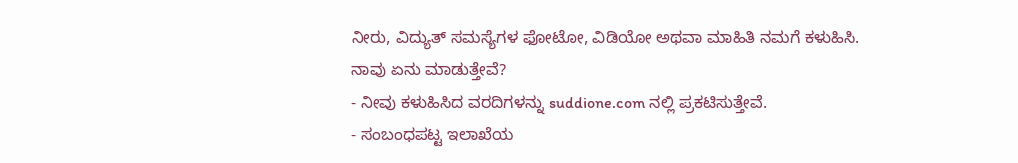ನೀರು, ವಿದ್ಯುತ್ ಸಮಸ್ಯೆಗಳ ಫೋಟೋ, ವಿಡಿಯೋ ಅಥವಾ ಮಾಹಿತಿ ನಮಗೆ ಕಳುಹಿಸಿ.
ನಾವು ಏನು ಮಾಡುತ್ತೇವೆ?
- ನೀವು ಕಳುಹಿಸಿದ ವರದಿಗಳನ್ನು suddione.com ನಲ್ಲಿ ಪ್ರಕಟಿಸುತ್ತೇವೆ.
- ಸಂಬಂಧಪಟ್ಟ ಇಲಾಖೆಯ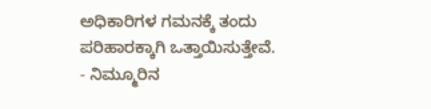ಅಧಿಕಾರಿಗಳ ಗಮನಕ್ಕೆ ತಂದು ಪರಿಹಾರಕ್ಕಾಗಿ ಒತ್ತಾಯಿಸುತ್ತೇವೆ.
- ನಿಮ್ಮೂರಿನ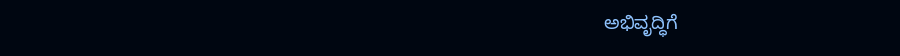ಅಭಿವೃದ್ಧಿಗೆ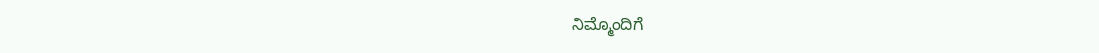ನಿಮ್ಮೊಂದಿಗೆ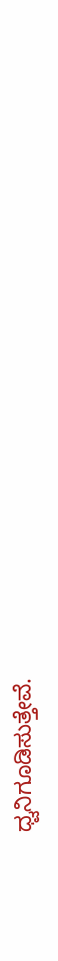ಧ್ವನಿಗೂಡಿಸುತ್ತೇವೆ.